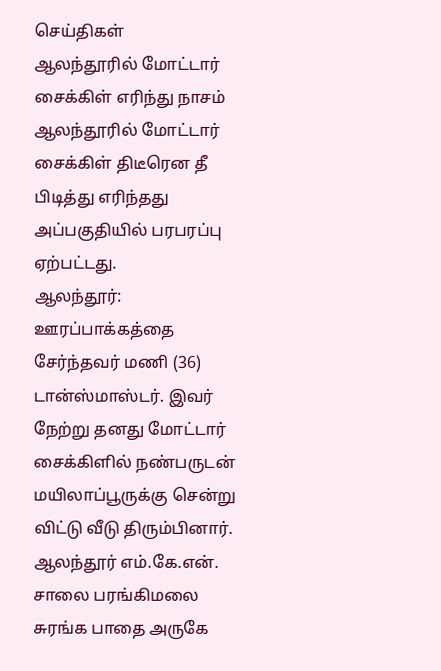செய்திகள்
ஆலந்தூரில் மோட்டார் சைக்கிள் எரிந்து நாசம்
ஆலந்தூரில் மோட்டார் சைக்கிள் திடீரென தீ பிடித்து எரிந்தது அப்பகுதியில் பரபரப்பு ஏற்பட்டது.
ஆலந்தூர்:
ஊரப்பாக்கத்தை சேர்ந்தவர் மணி (36) டான்ஸ்மாஸ்டர். இவர் நேற்று தனது மோட்டார் சைக்கிளில் நண்பருடன் மயிலாப்பூருக்கு சென்று விட்டு வீடு திரும்பினார்.
ஆலந்தூர் எம்.கே.என். சாலை பரங்கிமலை சுரங்க பாதை அருகே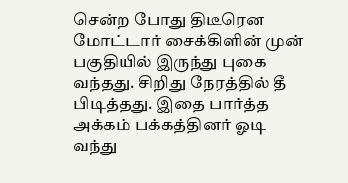சென்ற போது திடீரென மோட்டார் சைக்கிளின் முன் பகுதியில் இருந்து புகை வந்தது. சிறிது நேரத்தில் தீ பிடித்தது. இதை பார்த்த அக்கம் பக்கத்தினர் ஓடி வந்து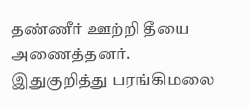தண்ணீர் ஊற்றி தீயை அணைத்தனர்.
இதுகுறித்து பரங்கிமலை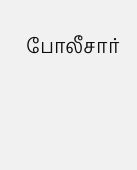போலீசார்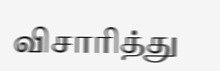விசாரித்து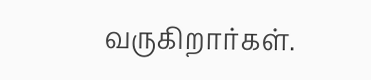வருகிறார்கள்.